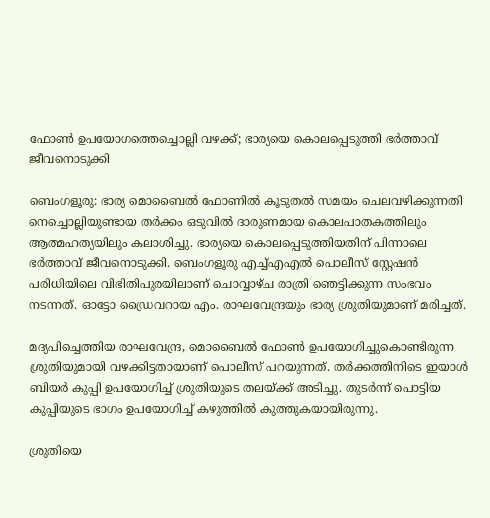ഫോൺ ഉപയോഗത്തെച്ചൊല്ലി വഴക്ക്; ഭാര്യയെ കൊലപ്പെടുത്തി ഭർത്താവ് ജീവനൊടുക്കി

ബെംഗളൂരു: ഭാര്യ മൊബൈൽ ഫോണിൽ കൂടുതൽ സമയം ചെലവഴിക്കുന്നതി നെച്ചൊല്ലിയുണ്ടായ തർക്കം ഒടുവിൽ ദാരുണമായ കൊലപാതകത്തിലും ആത്മഹത്യയിലും കലാശിച്ചു. ഭാര്യയെ കൊലപ്പെടുത്തിയതിന് പിന്നാലെ ഭർത്താവ് ജീവനൊടുക്കി. ബെംഗളൂരു എച്ച്എഎൽ പൊലീസ് സ്റ്റേഷൻ പരിധിയിലെ വിഭിതിപുരയിലാണ് ചൊവ്വാഴ്ച രാത്രി ഞെട്ടിക്കുന്ന സംഭവം നടന്നത്. ഓട്ടോ ഡ്രൈവറായ എം. രാഘവേന്ദ്രയും ഭാര്യ ശ്രുതിയുമാണ് മരിച്ചത്.

മദ്യപിച്ചെത്തിയ രാഘവേന്ദ്ര, മൊബൈൽ ഫോൺ ഉപയോഗിച്ചുകൊണ്ടിരുന്ന ശ്രുതിയുമായി വഴക്കിട്ടതായാണ് പൊലീസ് പറയുന്നത്. തർക്കത്തിനിടെ ഇയാൾ ബിയർ കുപ്പി ഉപയോഗിച്ച് ശ്രുതിയുടെ തലയ്ക്ക് അടിച്ചു. തുടർന്ന് പൊട്ടിയ കുപ്പിയുടെ ഭാഗം ഉപയോഗിച്ച് കഴുത്തിൽ കുത്തുകയായിരുന്നു.

ശ്രുതിയെ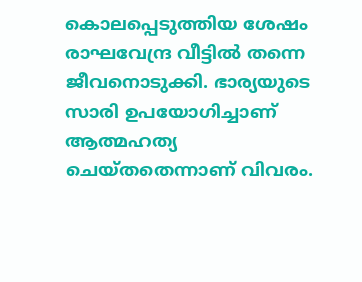കൊലപ്പെടുത്തിയ ശേഷം രാഘവേന്ദ്ര വീട്ടിൽ തന്നെ ജീവനൊടുക്കി. ഭാര്യയുടെ സാരി ഉപയോഗിച്ചാണ് ആത്മഹത്യ ചെയ്തതെന്നാണ് വിവരം.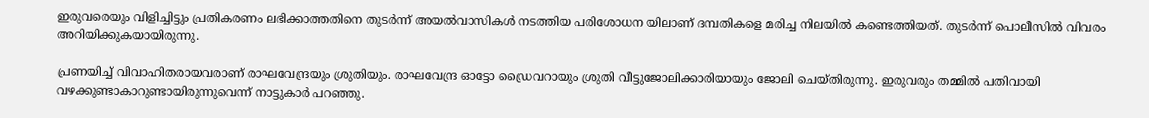ഇരുവരെയും വിളിച്ചിട്ടും പ്രതികരണം ലഭിക്കാത്തതിനെ തുടർന്ന് അയൽവാസികൾ നടത്തിയ പരിശോധന യിലാണ് ദമ്പതികളെ മരിച്ച നിലയിൽ കണ്ടെത്തിയത്. തുടർന്ന് പൊലീസിൽ വിവരം അറിയിക്കുകയായിരുന്നു.

പ്രണയിച്ച് വിവാഹിതരായവരാണ് രാഘവേന്ദ്രയും ശ്രുതിയും. രാഘവേന്ദ്ര ഓട്ടോ ഡ്രൈവറായും ശ്രുതി വീട്ടുജോലിക്കാരിയായും ജോലി ചെയ്തിരുന്നു. ഇരുവരും തമ്മിൽ പതിവായി വഴക്കുണ്ടാകാറുണ്ടായിരുന്നുവെന്ന് നാട്ടുകാർ പറഞ്ഞു.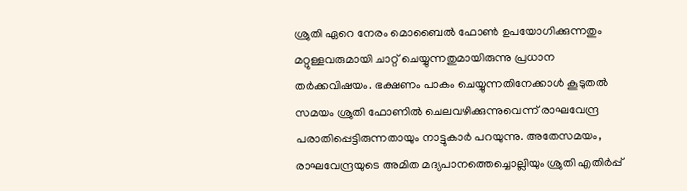ശ്രുതി ഏറെ നേരം മൊബൈൽ ഫോൺ ഉപയോഗിക്കുന്നതും മറ്റുള്ളവരുമായി ചാറ്റ് ചെയ്യുന്നതുമായിരുന്നു പ്രധാന തർക്കവിഷയം. ഭക്ഷണം പാകം ചെയ്യുന്നതിനേക്കാൾ കൂടുതൽ സമയം ശ്രുതി ഫോണിൽ ചെലവഴിക്കുന്നുവെന്ന് രാഘവേന്ദ്ര പരാതിപ്പെട്ടിരുന്നതായും നാട്ടുകാർ പറയുന്നു. അതേസമയം, രാഘവേന്ദ്രയുടെ അമിത മദ്യപാനത്തെച്ചൊല്ലിയും ശ്രുതി എതിർപ്പ്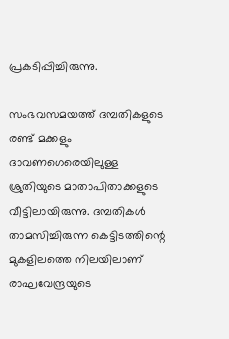പ്രകടിപ്പിച്ചിരുന്നു.

സംഭവസമയത്ത് ദമ്പതികളുടെ രണ്ട് മക്കളും ദാവണഗെരെയിലുള്ള ശ്രുതിയുടെ മാതാപിതാക്കളുടെ വീട്ടിലായിരുന്നു. ദമ്പതികൾ താമസിച്ചിരുന്ന കെട്ടിടത്തിന്റെ മുകളിലത്തെ നിലയിലാണ് രാഘവേന്ദ്രയുടെ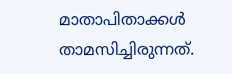മാതാപിതാക്കൾ താമസിച്ചിരുന്നത്.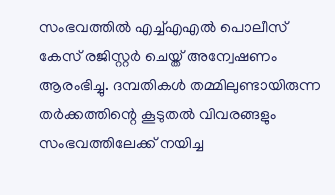സംഭവത്തിൽ എച്ച്എഎൽ പൊലീസ് കേസ് രജിസ്റ്റർ ചെയ്ത് അന്വേഷണം ആരംഭിച്ചു. ദമ്പതികൾ തമ്മിലുണ്ടായിരുന്ന തർക്കത്തിന്റെ കൂടുതൽ വിവരങ്ങളും സംഭവത്തിലേക്ക് നയിച്ച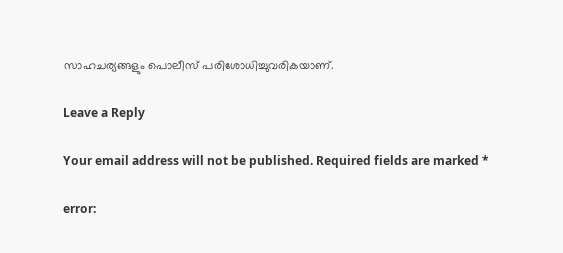സാഹചര്യങ്ങളും പൊലീസ് പരിശോധിച്ചുവരികയാണ്.

Leave a Reply

Your email address will not be published. Required fields are marked *

error: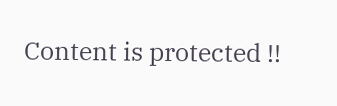Content is protected !!